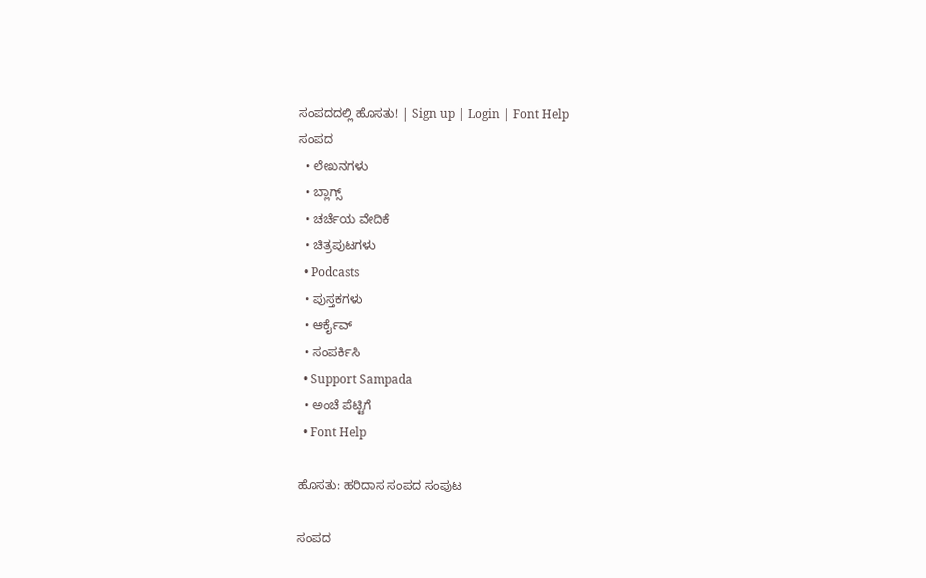ಸಂಪದದಲ್ಲಿ ಹೊಸತು! | Sign up | Login | Font Help
ಸಂಪದ
  • ಲೇಖನಗಳು
  • ಬ್ಲಾಗ್ಸ್
  • ಚರ್ಚೆಯ ವೇದಿಕೆ
  • ಚಿತ್ರಪುಟಗಳು
  • Podcasts
  • ಪುಸ್ತಕಗಳು
  • ಆರ್ಕೈವ್
  • ಸಂಪರ್ಕಿಸಿ
  • Support Sampada
  • ಅಂಚೆ ಪೆಟ್ಟಿಗೆ
  • Font Help

ಹೊಸತು: ಹರಿದಾಸ ಸಂಪದ ಸಂಪುಟ

ಸಂಪದ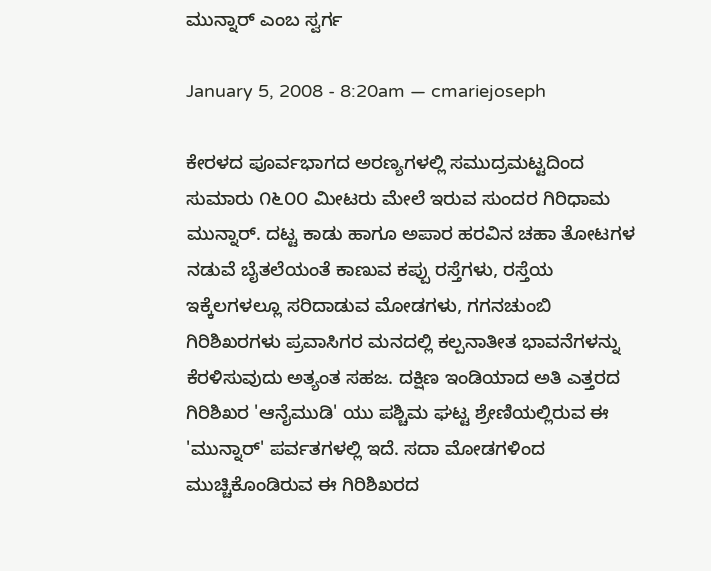ಮುನ್ನಾರ್ ಎಂಬ ಸ್ವರ್ಗ

January 5, 2008 - 8:20am — cmariejoseph

ಕೇರಳದ ಪೂರ್ವಭಾಗದ ಅರಣ್ಯಗಳಲ್ಲಿ ಸಮುದ್ರಮಟ್ಟದಿಂದ ಸುಮಾರು ೧೬೦೦ ಮೀಟರು ಮೇಲೆ ಇರುವ ಸುಂದರ ಗಿರಿಧಾಮ ಮುನ್ನಾರ್. ದಟ್ಟ ಕಾಡು ಹಾಗೂ ಅಪಾರ ಹರವಿನ ಚಹಾ ತೋಟಗಳ ನಡುವೆ ಬೈತಲೆಯಂತೆ ಕಾಣುವ ಕಪ್ಪು ರಸ್ತೆಗಳು, ರಸ್ತೆಯ ಇಕ್ಕೆಲಗಳಲ್ಲೂ ಸರಿದಾಡುವ ಮೋಡಗಳು, ಗಗನಚುಂಬಿ ಗಿರಿಶಿಖರಗಳು ಪ್ರವಾಸಿಗರ ಮನದಲ್ಲಿ ಕಲ್ಪನಾತೀತ ಭಾವನೆಗಳನ್ನು ಕೆರಳಿಸುವುದು ಅತ್ಯಂತ ಸಹಜ. ದಕ್ಷಿಣ ಇಂಡಿಯಾದ ಅತಿ ಎತ್ತರದ ಗಿರಿಶಿಖರ 'ಆನೈಮುಡಿ' ಯು ಪಶ್ಚಿಮ ಘಟ್ಟ ಶ್ರೇಣಿಯಲ್ಲಿರುವ ಈ 'ಮುನ್ನಾರ್' ಪರ್ವತಗಳಲ್ಲಿ ಇದೆ. ಸದಾ ಮೋಡಗಳಿಂದ ಮುಚ್ಚಿಕೊಂಡಿರುವ ಈ ಗಿರಿಶಿಖರದ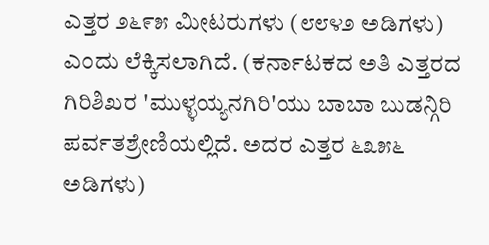ಎತ್ತರ ೨೬೯೫ ಮೀಟರುಗಳು (೮೮೪೨ ಅಡಿಗಳು) ಎಂದು ಲೆಕ್ಕಿಸಲಾಗಿದೆ. (ಕರ್ನಾಟಕದ ಅತಿ ಎತ್ತರದ ಗಿರಿಶಿಖರ 'ಮುಳ್ಳಯ್ಯನಗಿರಿ'ಯು ಬಾಬಾ ಬುಡನ್ಗಿರಿ ಪರ್ವತಶ್ರೇಣಿಯಲ್ಲಿದೆ. ಅದರ ಎತ್ತರ ೬೩೫೬ ಅಡಿಗಳು)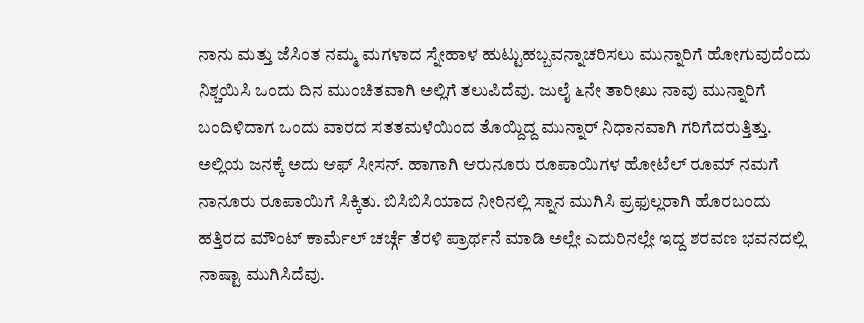ನಾನು ಮತ್ತು ಜೆಸಿಂತ ನಮ್ಮ ಮಗಳಾದ ಸ್ನೇಹಾಳ ಹುಟ್ಟುಹಬ್ಬವನ್ನಾಚರಿಸಲು ಮುನ್ನಾರಿಗೆ ಹೋಗುವುದೆಂದು ನಿಶ್ಚಯಿಸಿ ಒಂದು ದಿನ ಮುಂಚಿತವಾಗಿ ಅಲ್ಲಿಗೆ ತಲುಪಿದೆವು. ಜುಲೈ ೬ನೇ ತಾರೀಖು ನಾವು ಮುನ್ನಾರಿಗೆ ಬಂದಿಳಿದಾಗ ಒಂದು ವಾರದ ಸತತಮಳೆಯಿಂದ ತೊಯ್ದಿದ್ದ ಮುನ್ನಾರ್ ನಿಧಾನವಾಗಿ ಗರಿಗೆದರುತ್ತಿತ್ತು. ಅಲ್ಲಿಯ ಜನಕ್ಕೆ ಅದು ಆಫ್ ಸೀಸನ್. ಹಾಗಾಗಿ ಆರುನೂರು ರೂಪಾಯಿಗಳ ಹೋಟೆಲ್ ರೂಮ್ ನಮಗೆ ನಾನೂರು ರೂಪಾಯಿಗೆ ಸಿಕ್ಕಿತು. ಬಿಸಿಬಿಸಿಯಾದ ನೀರಿನಲ್ಲಿ ಸ್ನಾನ ಮುಗಿಸಿ ಪ್ರಫುಲ್ಲರಾಗಿ ಹೊರಬಂದು ಹತ್ತಿರದ ಮೌಂಟ್ ಕಾರ್ಮೆಲ್ ಚರ್ಚ್ಗೆ ತೆರಳಿ ಪ್ರಾರ್ಥನೆ ಮಾಡಿ ಅಲ್ಲೇ ಎದುರಿನಲ್ಲೇ ಇದ್ದ ಶರವಣ ಭವನದಲ್ಲಿ ನಾಷ್ಟಾ ಮುಗಿಸಿದೆವು.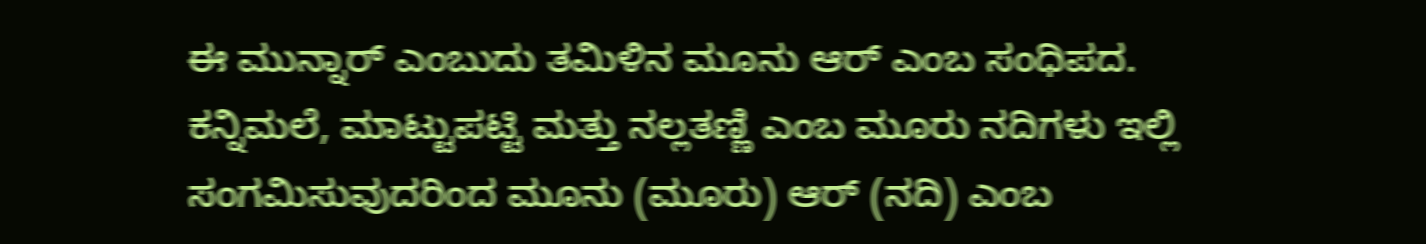ಈ ಮುನ್ನಾರ್ ಎಂಬುದು ತಮಿಳಿನ ಮೂನು ಆರ್ ಎಂಬ ಸಂಧಿಪದ. ಕನ್ನಿಮಲೆ, ಮಾಟ್ಟುಪಟ್ಟಿ ಮತ್ತು ನಲ್ಲತಣ್ಣಿ ಎಂಬ ಮೂರು ನದಿಗಳು ಇಲ್ಲಿ ಸಂಗಮಿಸುವುದರಿಂದ ಮೂನು (ಮೂರು) ಆರ್ (ನದಿ) ಎಂಬ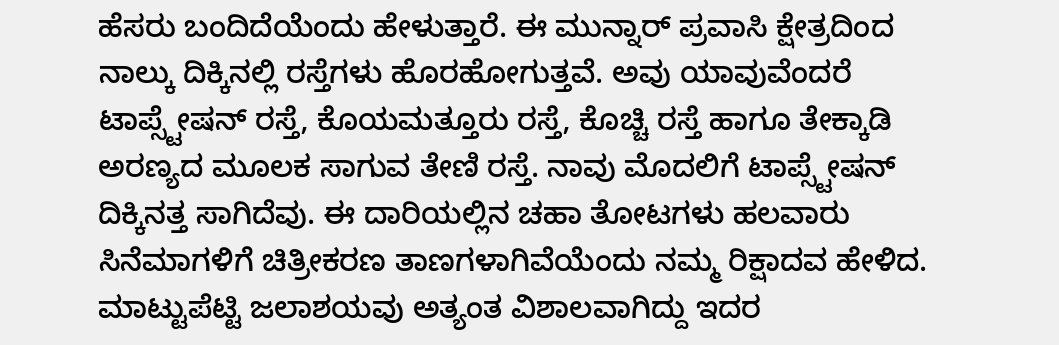ಹೆಸರು ಬಂದಿದೆಯೆಂದು ಹೇಳುತ್ತಾರೆ. ಈ ಮುನ್ನಾರ್ ಪ್ರವಾಸಿ ಕ್ಷೇತ್ರದಿಂದ ನಾಲ್ಕು ದಿಕ್ಕಿನಲ್ಲಿ ರಸ್ತೆಗಳು ಹೊರಹೋಗುತ್ತವೆ. ಅವು ಯಾವುವೆಂದರೆ ಟಾಪ್ಸ್ಟೇಷನ್ ರಸ್ತೆ, ಕೊಯಮತ್ತೂರು ರಸ್ತೆ, ಕೊಚ್ಚಿ ರಸ್ತೆ ಹಾಗೂ ತೇಕ್ಕಾಡಿ ಅರಣ್ಯದ ಮೂಲಕ ಸಾಗುವ ತೇಣಿ ರಸ್ತೆ. ನಾವು ಮೊದಲಿಗೆ ಟಾಪ್ಸ್ಟೇಷನ್ ದಿಕ್ಕಿನತ್ತ ಸಾಗಿದೆವು. ಈ ದಾರಿಯಲ್ಲಿನ ಚಹಾ ತೋಟಗಳು ಹಲವಾರು ಸಿನೆಮಾಗಳಿಗೆ ಚಿತ್ರೀಕರಣ ತಾಣಗಳಾಗಿವೆಯೆಂದು ನಮ್ಮ ರಿಕ್ಷಾದವ ಹೇಳಿದ. ಮಾಟ್ಟುಪೆಟ್ಟಿ ಜಲಾಶಯವು ಅತ್ಯಂತ ವಿಶಾಲವಾಗಿದ್ದು ಇದರ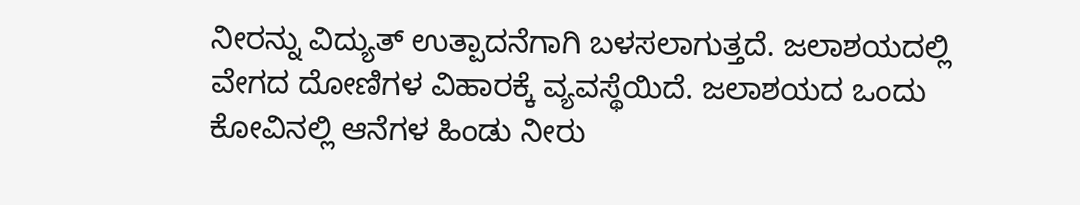ನೀರನ್ನು ವಿದ್ಯುತ್ ಉತ್ಪಾದನೆಗಾಗಿ ಬಳಸಲಾಗುತ್ತದೆ. ಜಲಾಶಯದಲ್ಲಿ ವೇಗದ ದೋಣಿಗಳ ವಿಹಾರಕ್ಕೆ ವ್ಯವಸ್ಥೆಯಿದೆ. ಜಲಾಶಯದ ಒಂದು ಕೋವಿನಲ್ಲಿ ಆನೆಗಳ ಹಿಂಡು ನೀರು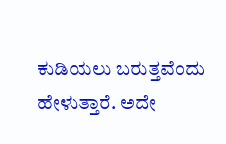ಕುಡಿಯಲು ಬರುತ್ತವೆಂದು ಹೇಳುತ್ತಾರೆ. ಅದೇ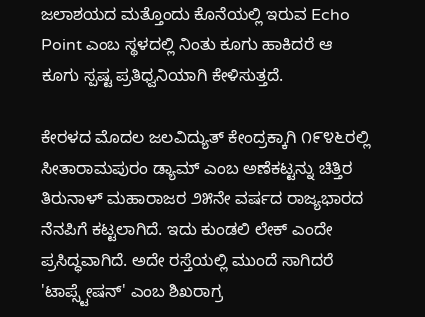ಜಲಾಶಯದ ಮತ್ತೊಂದು ಕೊನೆಯಲ್ಲಿ ಇರುವ Echo Point ಎಂಬ ಸ್ಥಳದಲ್ಲಿ ನಿಂತು ಕೂಗು ಹಾಕಿದರೆ ಆ ಕೂಗು ಸ್ಪಷ್ಟ ಪ್ರತಿಧ್ವನಿಯಾಗಿ ಕೇಳಿಸುತ್ತದೆ.

ಕೇರಳದ ಮೊದಲ ಜಲವಿದ್ಯುತ್ ಕೇಂದ್ರಕ್ಕಾಗಿ ೧೯೪೬ರಲ್ಲಿ ಸೀತಾರಾಮಪುರಂ ಡ್ಯಾಮ್ ಎಂಬ ಅಣೆಕಟ್ಟನ್ನು ಚಿತ್ತಿರ ತಿರುನಾಳ್ ಮಹಾರಾಜರ ೨೫ನೇ ವರ್ಷದ ರಾಜ್ಯಭಾರದ ನೆನಪಿಗೆ ಕಟ್ಟಲಾಗಿದೆ. ಇದು ಕುಂಡಲಿ ಲೇಕ್ ಎಂದೇ ಪ್ರಸಿದ್ಧವಾಗಿದೆ. ಅದೇ ರಸ್ತೆಯಲ್ಲಿ ಮುಂದೆ ಸಾಗಿದರೆ 'ಟಾಪ್ಸ್ಟೇಷನ್' ಎಂಬ ಶಿಖರಾಗ್ರ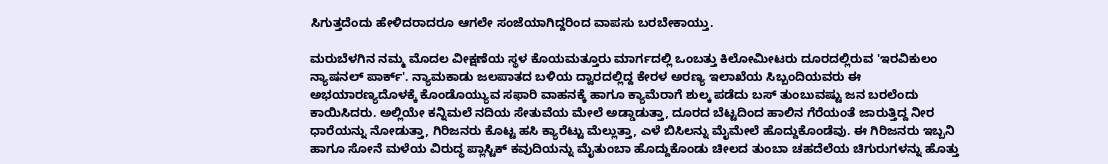ಸಿಗುತ್ತದೆಂದು ಹೇಳಿದರಾದರೂ ಆಗಲೇ ಸಂಜೆಯಾಗಿದ್ದರಿಂದ ವಾಪಸು ಬರಬೇಕಾಯ್ತು.

ಮರುಬೆಳಗಿನ ನಮ್ಮ ಮೊದಲ ವೀಕ್ಷಣೆಯ ಸ್ಥಳ ಕೊಯಮತ್ತೂರು ಮಾರ್ಗದಲ್ಲಿ ಒಂಬತ್ತು ಕಿಲೋಮೀಟರು ದೂರದಲ್ಲಿರುವ 'ಇರವಿಕುಲಂ ನ್ಯಾಷನಲ್ ಪಾರ್ಕ್'. ನ್ಯಾಮಕಾಡು ಜಲಪಾತದ ಬಳಿಯ ದ್ವಾರದಲ್ಲಿದ್ದ ಕೇರಳ ಅರಣ್ಯ ಇಲಾಖೆಯ ಸಿಬ್ಬಂದಿಯವರು ಈ ಅಭಯಾರಣ್ಯದೊಳಕ್ಕೆ ಕೊಂಡೊಯ್ಯುವ ಸಫಾರಿ ವಾಹನಕ್ಕೆ ಹಾಗೂ ಕ್ಯಾಮೆರಾಗೆ ಶುಲ್ಕ ಪಡೆದು ಬಸ್ ತುಂಬುವಷ್ಟು ಜನ ಬರಲೆಂದು ಕಾಯಿಸಿದರು. ಅಲ್ಲಿಯೇ ಕನ್ನಿಮಲೆ ನದಿಯ ಸೇತುವೆಯ ಮೇಲೆ ಅಡ್ಡಾಡುತ್ತಾ, ದೂರದ ಬೆಟ್ಟದಿಂದ ಹಾಲಿನ ಗೆರೆಯಂತೆ ಜಾರುತ್ತಿದ್ದ ನೀರ ಧಾರೆಯನ್ನು ನೋಡುತ್ತಾ, ಗಿರಿಜನರು ಕೊಟ್ಟ ಹಸಿ ಕ್ಯಾರೆಟ್ಟು ಮೆಲ್ಲುತ್ತಾ, ಎಳೆ ಬಿಸಿಲನ್ನು ಮೈಮೇಲೆ ಹೊದ್ದುಕೊಂಡೆವು. ಈ ಗಿರಿಜನರು ಇಬ್ಬನಿ ಹಾಗೂ ಸೋನೆ ಮಳೆಯ ವಿರುದ್ಧ ಪ್ಲಾಸ್ಟಿಕ್ ಕವುದಿಯನ್ನು ಮೈತುಂಬಾ ಹೊದ್ದುಕೊಂಡು ಚೀಲದ ತುಂಬಾ ಚಹದೆಲೆಯ ಚಿಗುರುಗಳನ್ನು ಹೊತ್ತು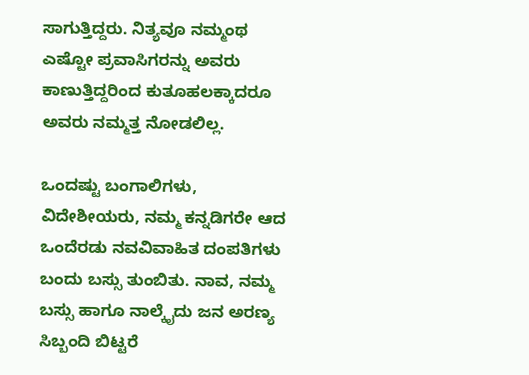ಸಾಗುತ್ತಿದ್ದರು. ನಿತ್ಯವೂ ನಮ್ಮಂಥ ಎಷ್ಟೋ ಪ್ರವಾಸಿಗರನ್ನು ಅವರು ಕಾಣುತ್ತಿದ್ದರಿಂದ ಕುತೂಹಲಕ್ಕಾದರೂ ಅವರು ನಮ್ಮತ್ತ ನೋಡಲಿಲ್ಲ.

ಒಂದಷ್ಟು ಬಂಗಾಲಿಗಳು, ವಿದೇಶೀಯರು, ನಮ್ಮ ಕನ್ನಡಿಗರೇ ಆದ ಒಂದೆರಡು ನವವಿವಾಹಿತ ದಂಪತಿಗಳು ಬಂದು ಬಸ್ಸು ತುಂಬಿತು. ನಾವ, ನಮ್ಮ ಬಸ್ಸು ಹಾಗೂ ನಾಲ್ಕೈದು ಜನ ಅರಣ್ಯ ಸಿಬ್ಬಂದಿ ಬಿಟ್ಟರೆ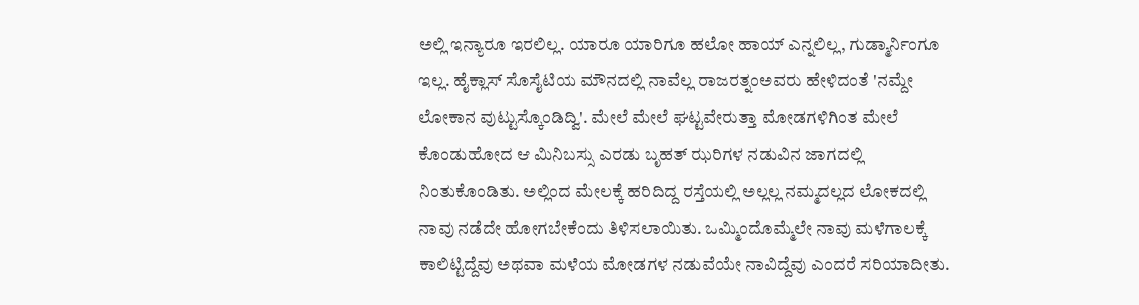ಅಲ್ಲಿ ಇನ್ಯಾರೂ ಇರಲಿಲ್ಲ. ಯಾರೂ ಯಾರಿಗೂ ಹಲೋ ಹಾಯ್ ಎನ್ನಲಿಲ್ಲ, ಗುಡ್ಮಾರ್ನಿಂಗೂ ಇಲ್ಲ. ಹೈಕ್ಲಾಸ್ ಸೊಸೈಟಿಯ ಮೌನದಲ್ಲಿ ನಾವೆಲ್ಲ ರಾಜರತ್ನಂಅವರು ಹೇಳಿದಂತೆ 'ನಮ್ದೇ ಲೋಕಾನ ವುಟ್ಟುಸ್ಕೊಂಡಿದ್ವಿ'. ಮೇಲೆ ಮೇಲೆ ಘಟ್ಟವೇರುತ್ತಾ ಮೋಡಗಳಿಗಿಂತ ಮೇಲೆ ಕೊಂಡುಹೋದ ಆ ಮಿನಿಬಸ್ಸು ಎರಡು ಬೃಹತ್ ಝರಿಗಳ ನಡುವಿನ ಜಾಗದಲ್ಲಿ ನಿಂತುಕೊಂಡಿತು. ಅಲ್ಲಿಂದ ಮೇಲಕ್ಕೆ ಹರಿದಿದ್ದ ರಸ್ತೆಯಲ್ಲಿ ಅಲ್ಲಲ್ಲ ನಮ್ಮದಲ್ಲದ ಲೋಕದಲ್ಲಿ ನಾವು ನಡೆದೇ ಹೋಗಬೇಕೆಂದು ತಿಳಿಸಲಾಯಿತು. ಒಮ್ಮಿಂದೊಮ್ಮೆಲೇ ನಾವು ಮಳೆಗಾಲಕ್ಕೆ ಕಾಲಿಟ್ಟಿದ್ದೆವು ಅಥವಾ ಮಳೆಯ ಮೋಡಗಳ ನಡುವೆಯೇ ನಾವಿದ್ದೆವು ಎಂದರೆ ಸರಿಯಾದೀತು.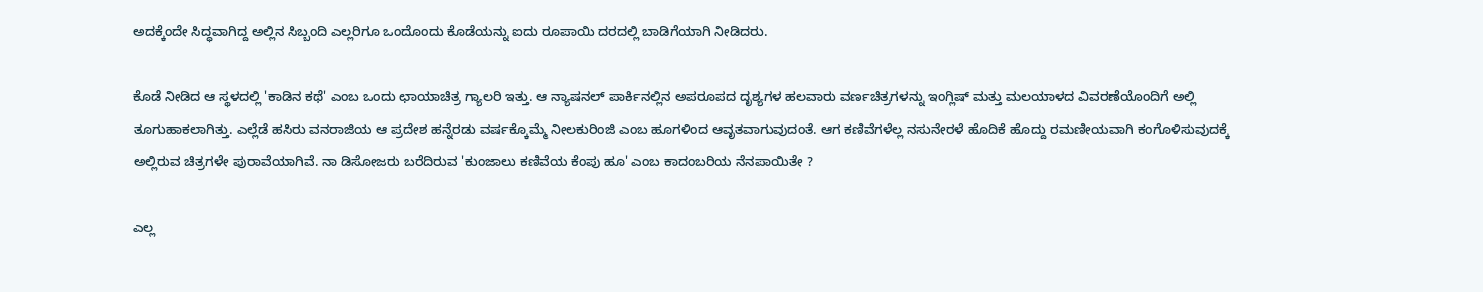ಅದಕ್ಕೆಂದೇ ಸಿದ್ಧವಾಗಿದ್ದ ಅಲ್ಲಿನ ಸಿಬ್ಬಂದಿ ಎಲ್ಲರಿಗೂ ಒಂದೊಂದು ಕೊಡೆಯನ್ನು ಐದು ರೂಪಾಯಿ ದರದಲ್ಲಿ ಬಾಡಿಗೆಯಾಗಿ ನೀಡಿದರು.

ಕೊಡೆ ನೀಡಿದ ಆ ಸ್ಥಳದಲ್ಲಿ 'ಕಾಡಿನ ಕಥೆ' ಎಂಬ ಒಂದು ಛಾಯಾಚಿತ್ರ ಗ್ಯಾಲರಿ ಇತ್ತು. ಆ ನ್ಯಾಷನಲ್ ಪಾರ್ಕಿನಲ್ಲಿನ ಅಪರೂಪದ ದೃಶ್ಯಗಳ ಹಲವಾರು ವರ್ಣಚಿತ್ರಗಳನ್ನು ಇಂಗ್ಲಿಷ್ ಮತ್ತು ಮಲಯಾಳದ ವಿವರಣೆಯೊಂದಿಗೆ ಅಲ್ಲಿ ತೂಗುಹಾಕಲಾಗಿತ್ತು. ಎಲ್ಲೆಡೆ ಹಸಿರು ವನರಾಜಿಯ ಆ ಪ್ರದೇಶ ಹನ್ನೆರಡು ವರ್ಷಕ್ಕೊಮ್ಮೆ ನೀಲಕುರಿಂಜಿ ಎಂಬ ಹೂಗಳಿಂದ ಆವೃತವಾಗುವುದಂತೆ. ಆಗ ಕಣಿವೆಗಳೆಲ್ಲ ನಸುನೇರಳೆ ಹೊದಿಕೆ ಹೊದ್ದು ರಮಣೀಯವಾಗಿ ಕಂಗೊಳಿಸುವುದಕ್ಕೆ ಅಲ್ಲಿರುವ ಚಿತ್ರಗಳೇ ಪುರಾವೆಯಾಗಿವೆ. ನಾ ಡಿಸೋಜರು ಬರೆದಿರುವ 'ಕುಂಜಾಲು ಕಣಿವೆಯ ಕೆಂಪು ಹೂ' ಎಂಬ ಕಾದಂಬರಿಯ ನೆನಪಾಯಿತೇ ?

ಎಲ್ಲ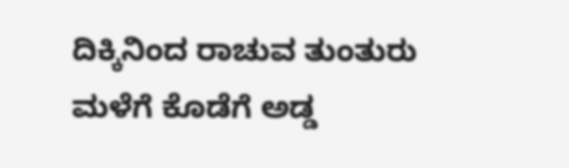ದಿಕ್ಕಿನಿಂದ ರಾಚುವ ತುಂತುರು ಮಳೆಗೆ ಕೊಡೆಗೆ ಅಡ್ಡ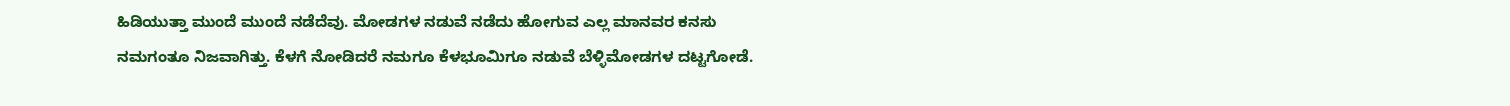ಹಿಡಿಯುತ್ತಾ ಮುಂದೆ ಮುಂದೆ ನಡೆದೆವು. ಮೋಡಗಳ ನಡುವೆ ನಡೆದು ಹೋಗುವ ಎಲ್ಲ ಮಾನವರ ಕನಸು ನಮಗಂತೂ ನಿಜವಾಗಿತ್ತು. ಕೆಳಗೆ ನೋಡಿದರೆ ನಮಗೂ ಕೆಳಭೂಮಿಗೂ ನಡುವೆ ಬೆಳ್ಳಿಮೋಡಗಳ ದಟ್ಟಗೋಡೆ.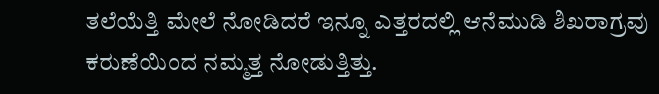ತಲೆಯೆತ್ತಿ ಮೇಲೆ ನೋಡಿದರೆ ಇನ್ನೂ ಎತ್ತರದಲ್ಲಿ ಆನೆಮುಡಿ ಶಿಖರಾಗ್ರವು ಕರುಣೆಯಿಂದ ನಮ್ಮತ್ತ ನೋಡುತ್ತಿತ್ತು.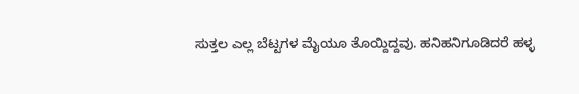ಸುತ್ತಲ ಎಲ್ಲ ಬೆಟ್ಟಗಳ ಮೈಯೂ ತೊಯ್ದಿದ್ದವು. ಹನಿಹನಿಗೂಡಿದರೆ ಹಳ್ಳ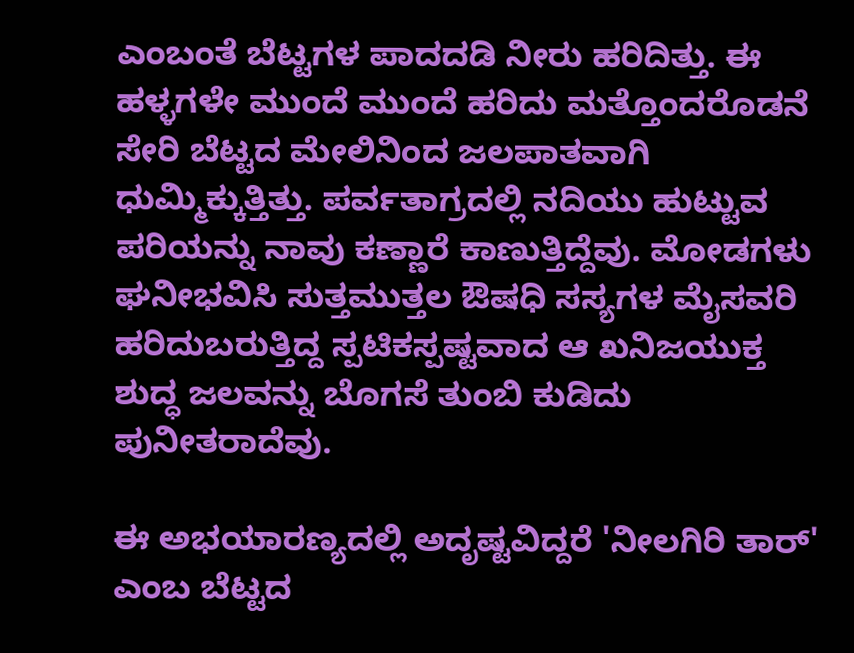ಎಂಬಂತೆ ಬೆಟ್ಟಗಳ ಪಾದದಡಿ ನೀರು ಹರಿದಿತ್ತು. ಈ ಹಳ್ಳಗಳೇ ಮುಂದೆ ಮುಂದೆ ಹರಿದು ಮತ್ತೊಂದರೊಡನೆ ಸೇರಿ ಬೆಟ್ಟದ ಮೇಲಿನಿಂದ ಜಲಪಾತವಾಗಿ ಧುಮ್ಮಿಕ್ಕುತ್ತಿತ್ತು. ಪರ್ವತಾಗ್ರದಲ್ಲಿ ನದಿಯು ಹುಟ್ಟುವ ಪರಿಯನ್ನು ನಾವು ಕಣ್ಣಾರೆ ಕಾಣುತ್ತಿದ್ದೆವು. ಮೋಡಗಳು ಘನೀಭವಿಸಿ ಸುತ್ತಮುತ್ತಲ ಔಷಧಿ ಸಸ್ಯಗಳ ಮೈಸವರಿ ಹರಿದುಬರುತ್ತಿದ್ದ ಸ್ಪಟಿಕಸ್ಪಷ್ಟವಾದ ಆ ಖನಿಜಯುಕ್ತ ಶುದ್ಧ ಜಲವನ್ನು ಬೊಗಸೆ ತುಂಬಿ ಕುಡಿದು ಪುನೀತರಾದೆವು.

ಈ ಅಭಯಾರಣ್ಯದಲ್ಲಿ ಅದೃಷ್ಟವಿದ್ದರೆ 'ನೀಲಗಿರಿ ತಾರ್' ಎಂಬ ಬೆಟ್ಟದ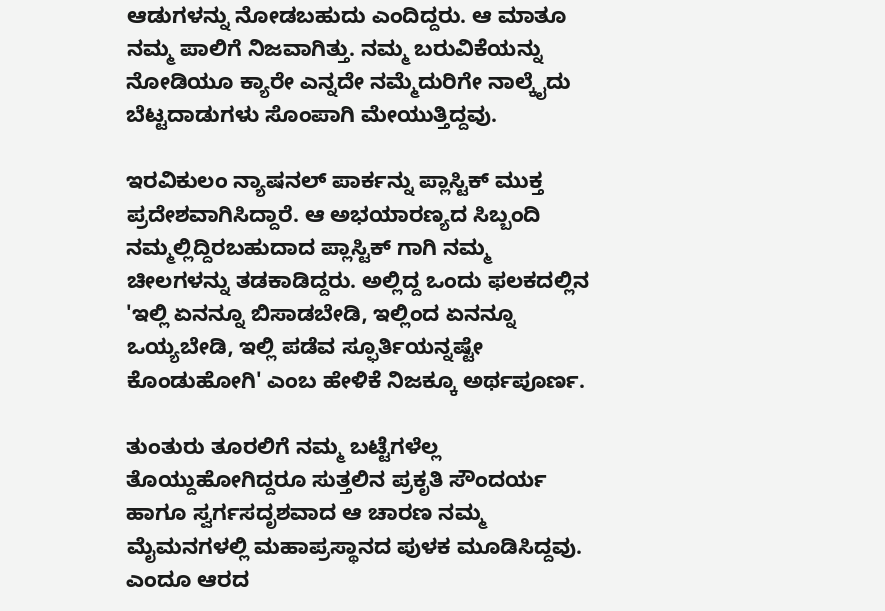ಆಡುಗಳನ್ನು ನೋಡಬಹುದು ಎಂದಿದ್ದರು. ಆ ಮಾತೂ ನಮ್ಮ ಪಾಲಿಗೆ ನಿಜವಾಗಿತ್ತು. ನಮ್ಮ ಬರುವಿಕೆಯನ್ನು ನೋಡಿಯೂ ಕ್ಯಾರೇ ಎನ್ನದೇ ನಮ್ಮೆದುರಿಗೇ ನಾಲ್ಕೈದು ಬೆಟ್ಟದಾಡುಗಳು ಸೊಂಪಾಗಿ ಮೇಯುತ್ತಿದ್ದವು.

ಇರವಿಕುಲಂ ನ್ಯಾಷನಲ್ ಪಾರ್ಕನ್ನು ಪ್ಲಾಸ್ಟಿಕ್ ಮುಕ್ತ ಪ್ರದೇಶವಾಗಿಸಿದ್ದಾರೆ. ಆ ಅಭಯಾರಣ್ಯದ ಸಿಬ್ಬಂದಿ ನಮ್ಮಲ್ಲಿದ್ದಿರಬಹುದಾದ ಪ್ಲಾಸ್ಟಿಕ್ ಗಾಗಿ ನಮ್ಮ ಚೀಲಗಳನ್ನು ತಡಕಾಡಿದ್ದರು. ಅಲ್ಲಿದ್ದ ಒಂದು ಫಲಕದಲ್ಲಿನ 'ಇಲ್ಲಿ ಏನನ್ನೂ ಬಿಸಾಡಬೇಡಿ, ಇಲ್ಲಿಂದ ಏನನ್ನೂ ಒಯ್ಯಬೇಡಿ, ಇಲ್ಲಿ ಪಡೆವ ಸ್ಫೂರ್ತಿಯನ್ನಷ್ಟೇ ಕೊಂಡುಹೋಗಿ' ಎಂಬ ಹೇಳಿಕೆ ನಿಜಕ್ಕೂ ಅರ್ಥಪೂರ್ಣ.

ತುಂತುರು ತೂರಲಿಗೆ ನಮ್ಮ ಬಟ್ಟೆಗಳೆಲ್ಲ ತೊಯ್ದುಹೋಗಿದ್ದರೂ ಸುತ್ತಲಿನ ಪ್ರಕೃತಿ ಸೌಂದರ್ಯ ಹಾಗೂ ಸ್ವರ್ಗಸದೃಶವಾದ ಆ ಚಾರಣ ನಮ್ಮ ಮೈಮನಗಳಲ್ಲಿ ಮಹಾಪ್ರಸ್ಥಾನದ ಪುಳಕ ಮೂಡಿಸಿದ್ದವು. ಎಂದೂ ಆರದ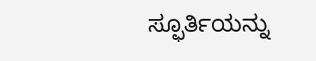ಸ್ಫೂರ್ತಿಯನ್ನು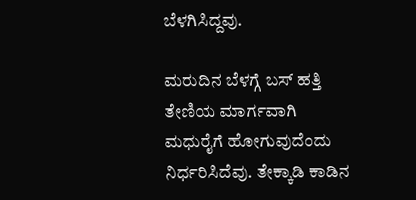ಬೆಳಗಿಸಿದ್ದವು.

ಮರುದಿನ ಬೆಳಗ್ಗೆ ಬಸ್ ಹತ್ತಿ ತೇಣಿಯ ಮಾರ್ಗವಾಗಿ ಮಧುರೈಗೆ ಹೋಗುವುದೆಂದು ನಿರ್ಧರಿಸಿದೆವು. ತೇಕ್ಕಾಡಿ ಕಾಡಿನ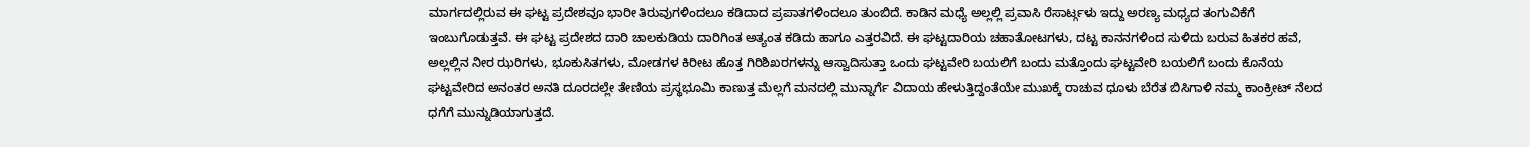ಮಾರ್ಗದಲ್ಲಿರುವ ಈ ಘಟ್ಟ ಪ್ರದೇಶವೂ ಭಾರೀ ತಿರುವುಗಳಿಂದಲೂ ಕಡಿದಾದ ಪ್ರಪಾತಗಳಿಂದಲೂ ತುಂಬಿದೆ. ಕಾಡಿನ ಮಧ್ಯೆ ಅಲ್ಲಲ್ಲಿ ಪ್ರವಾಸಿ ರೆಸಾರ್ಟ್ಗಳು ಇದ್ದು ಅರಣ್ಯ ಮಧ್ಯದ ತಂಗುವಿಕೆಗೆ ಇಂಬುಗೊಡುತ್ತವೆ. ಈ ಘಟ್ಟ ಪ್ರದೇಶದ ದಾರಿ ಚಾಲಕುಡಿಯ ದಾರಿಗಿಂತ ಅತ್ಯಂತ ಕಡಿದು ಹಾಗೂ ಎತ್ತರವಿದೆ. ಈ ಘಟ್ಟದಾರಿಯ ಚಹಾತೋಟಗಳು, ದಟ್ಟ ಕಾನನಗಳಿಂದ ಸುಳಿದು ಬರುವ ಹಿತಕರ ಹವೆ, ಅಲ್ಲಲ್ಲಿನ ನೀರ ಝರಿಗಳು, ಭೂಕುಸಿತಗಳು, ಮೋಡಗಳ ಕಿರೀಟ ಹೊತ್ತ ಗಿರಿಶಿಖರಗಳನ್ನು ಆಸ್ವಾದಿಸುತ್ತಾ ಒಂದು ಘಟ್ಟವೇರಿ ಬಯಲಿಗೆ ಬಂದು ಮತ್ತೊಂದು ಘಟ್ಟವೇರಿ ಬಯಲಿಗೆ ಬಂದು ಕೊನೆಯ ಘಟ್ಟವೇರಿದ ಅನಂತರ ಅನತಿ ದೂರದಲ್ಲೇ ತೇಣಿಯ ಪ್ರಸ್ಥಭೂಮಿ ಕಾಣುತ್ತ ಮೆಲ್ಲಗೆ ಮನದಲ್ಲಿ ಮುನ್ನಾರ್ಗೆ ವಿದಾಯ ಹೇಳುತ್ತಿದ್ದಂತೆಯೇ ಮುಖಕ್ಕೆ ರಾಚುವ ಧೂಳು ಬೆರೆತ ಬಿಸಿಗಾಳಿ ನಮ್ಮ ಕಾಂಕ್ರೀಟ್ ನೆಲದ ಧಗೆಗೆ ಮುನ್ನುಡಿಯಾಗುತ್ತದೆ.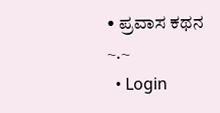• ಪ್ರವಾಸ ಕಥನ
~.~
  • Login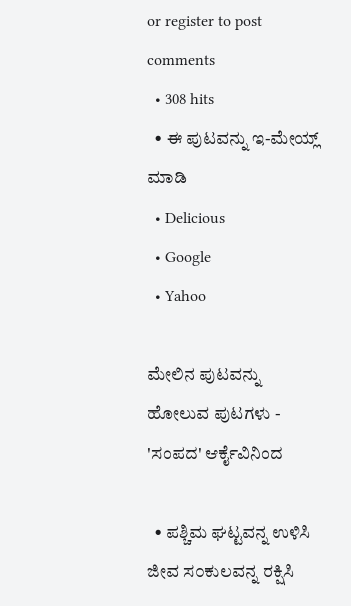or register to post comments
  • 308 hits
  • ಈ ಪುಟವನ್ನು ಇ-ಮೇಯ್ಲ್ ಮಾಡಿ
  • Delicious
  • Google
  • Yahoo

ಮೇಲಿನ ಪುಟವನ್ನು ಹೋಲುವ ಪುಟಗಳು - 'ಸಂಪದ' ಆರ್ಕೈವಿನಿಂದ

  • ಪಶ್ಚಿಮ ಘಟ್ಟವನ್ನ ಉಳಿಸಿ ಜೀವ ಸ೦ಕುಲವನ್ನ ರಕ್ಷಿಸಿ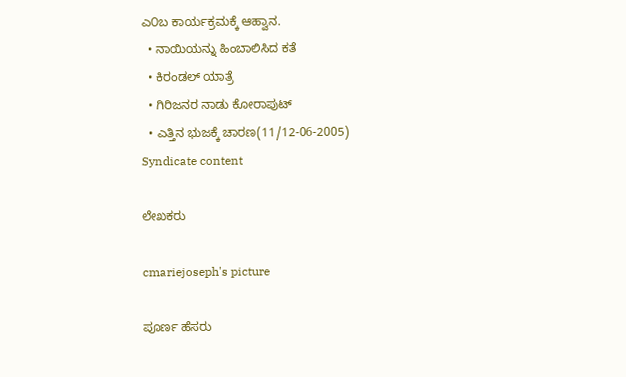ಎ೦ಬ ಕಾರ್ಯಕ್ರಮಕ್ಕೆ ಆಹ್ವಾನ.
  • ನಾಯಿಯನ್ನು ಹಿಂಬಾಲಿಸಿದ ಕತೆ
  • ಕಿರಂಡಲ್ ಯಾತ್ರೆ
  • ಗಿರಿಜನರ ನಾಡು ಕೋರಾಪುಟ್
  • ಎತ್ತಿನ ಭುಜಕ್ಕೆ ಚಾರಣ(11/12-06-2005)
Syndicate content

ಲೇಖಕರು

cmariejoseph's picture

ಪೂರ್ಣ ಹೆಸರು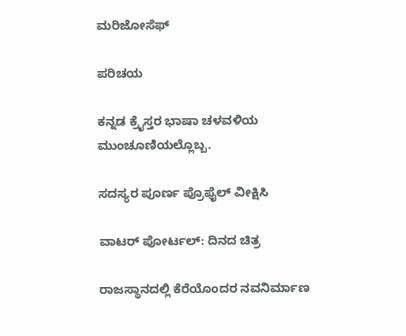ಮರಿಜೋಸೆಫ್

ಪರಿಚಯ

ಕನ್ನಡ ಕ್ರೈಸ್ತರ ಭಾಷಾ ಚಳವಳಿಯ ಮುಂಚೂಣಿಯಲ್ಲೊಬ್ಬ.

ಸದಸ್ಯರ ಪೂರ್ಣ ಪ್ರೊಫೈಲ್ ವೀಕ್ಷಿಸಿ

ವಾಟರ್ ಪೋರ್ಟಲ್: ದಿನದ ಚಿತ್ರ

ರಾಜಸ್ಥಾನದಲ್ಲಿ ಕೆರೆಯೊಂದರ ನವನಿರ್ಮಾಣ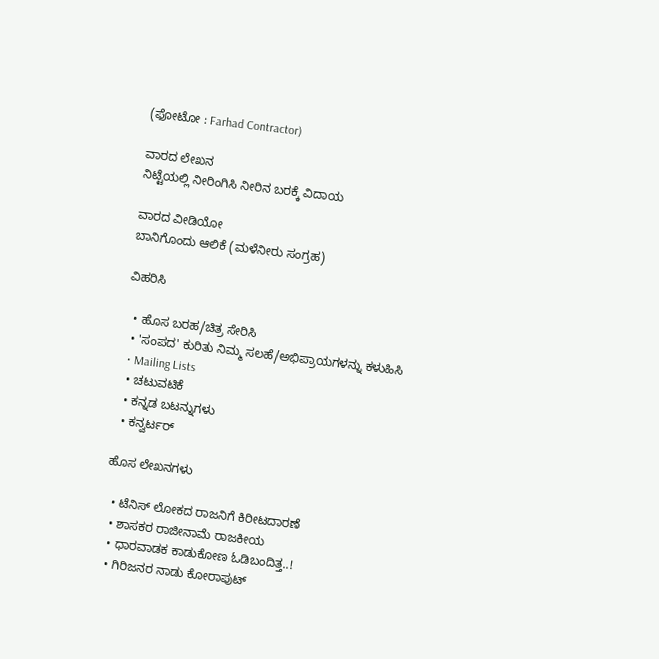(ಫೋಟೋ : Farhad Contractor)

ವಾರದ ಲೇಖನ
ನಿಟ್ಟೆಯಲ್ಲಿ ನೀರಿಂಗಿಸಿ ನೀರಿನ ಬರಕ್ಕೆ ವಿದಾಯ

ವಾರದ ವೀಡಿಯೋ
ಬಾನಿಗೊಂದು ಆಲಿಕೆ (ಮಳೆನೀರು ಸಂಗ್ರಹ)

ವಿಹರಿಸಿ

  • ಹೊಸ ಬರಹ/ಚಿತ್ರ ಸೇರಿಸಿ
  • 'ಸಂಪದ' ಕುರಿತು ನಿಮ್ಮ ಸಲಹೆ/ಅಭಿಪ್ರಾಯಗಳನ್ನು ಕಳುಹಿಸಿ
  • Mailing Lists
  • ಚಟುವಟಿಕೆ
  • ಕನ್ನಡ ಬಟನ್ನುಗಳು
  • ಕನ್ವರ್ಟರ್

ಹೊಸ ಲೇಖನಗಳು

  • ಟೆನಿಸ್ ಲೋಕದ ರಾಜನಿಗೆ ಕಿರೀಟದಾರಣೆ
  • ಶಾಸಕರ ರಾಜೀನಾಮೆ ರಾಜಕೀಯ
  • ಧಾರವಾಡಕ ಕಾಡುಕೋಣ ಓಡಿಬಂದಿತ್ತ..!
  • ಗಿರಿಜನರ ನಾಡು ಕೋರಾಪುಟ್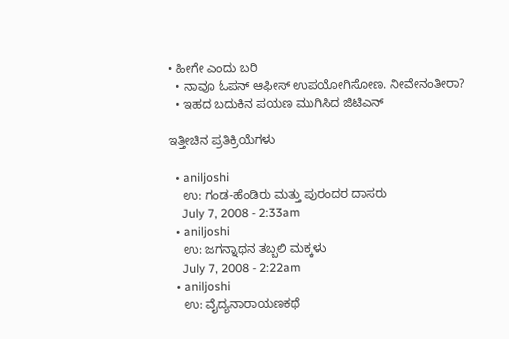• ಹೀಗೇ ಎಂದು ಬರಿ
  • ನಾವೂ ಓಪನ್ ಆಫೀಸ್ ಉಪಯೋಗಿಸೋಣ. ನೀವೇನಂತೀರಾ?
  • ಇಹದ ಬದುಕಿನ ಪಯಣ ಮುಗಿಸಿದ ಜಿಟಿಎನ್

ಇತ್ತೀಚಿನ ಪ್ರತಿಕ್ರಿಯೆಗಳು

  • aniljoshi
    ಉ: ಗಂಡ-ಹೆಂಡಿರು ಮತ್ತು ಪುರಂದರ ದಾಸರು
    July 7, 2008 - 2:33am
  • aniljoshi
    ಉ: ಜಗನ್ನಾಥನ ತಬ್ಬಲಿ ಮಕ್ಕಳು
    July 7, 2008 - 2:22am
  • aniljoshi
    ಉ: ವೈದ್ಯನಾರಾಯಣಕಥೆ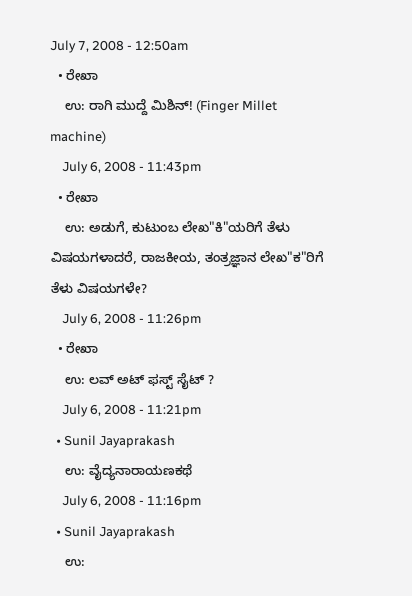July 7, 2008 - 12:50am
  • ರೇಖಾ
    ಉ: ರಾಗಿ ಮುದ್ದೆ ಮಿಶಿನ್! (Finger Millet machine)
    July 6, 2008 - 11:43pm
  • ರೇಖಾ
    ಉ: ಅಡುಗೆ, ಕುಟುಂಬ ಲೇಖ"ಕಿ"ಯರಿಗೆ ತೆಳು ವಿಷಯಗಳಾದರೆ, ರಾಜಕೀಯ, ತಂತ್ರಜ್ಞಾನ ಲೇಖ"ಕ"ರಿಗೆ ತೆಳು ವಿಷಯಗಳೇ?
    July 6, 2008 - 11:26pm
  • ರೇಖಾ
    ಉ: ಲವ್ ಅಟ್ ಫಸ್ಟ್ ಸೈಟ್ ?
    July 6, 2008 - 11:21pm
  • Sunil Jayaprakash
    ಉ: ವೈದ್ಯನಾರಾಯಣಕಥೆ
    July 6, 2008 - 11:16pm
  • Sunil Jayaprakash
    ಉ: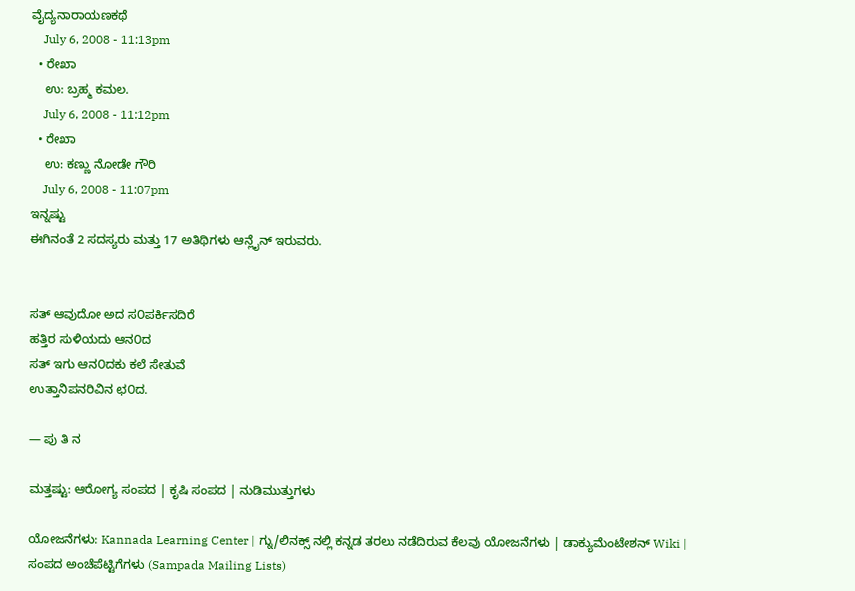ವೈದ್ಯನಾರಾಯಣಕಥೆ
    July 6, 2008 - 11:13pm
  • ರೇಖಾ
    ಉ: ಬ್ರಹ್ಮ ಕಮಲ.
    July 6, 2008 - 11:12pm
  • ರೇಖಾ
    ಉ: ಕಣ್ಣು ನೋಡೇ ಗೌರಿ
    July 6, 2008 - 11:07pm
ಇನ್ನಷ್ಟು
ಈಗಿನಂತೆ 2 ಸದಸ್ಯರು ಮತ್ತು 17 ಅತಿಥಿಗಳು ಆನ್ಲೈನ್ ಇರುವರು.


ಸತ್ ಆವುದೋ ಅದ ಸ೦ಪರ್ಕಿಸದಿರೆ
ಹತ್ತಿರ ಸುಳಿಯದು ಆನ೦ದ
ಸತ್ ಇಗು ಆನ೦ದಕು ಕಲೆ ಸೇತುವೆ
ಉತ್ತಾನಿಪನರಿವಿನ ಛ೦ದ.

— ಪು ತಿ ನ

ಮತ್ತಷ್ಟು: ಆರೋಗ್ಯ ಸಂಪದ | ಕೃಷಿ ಸಂಪದ | ನುಡಿಮುತ್ತುಗಳು

ಯೋಜನೆಗಳು: Kannada Learning Center | ಗ್ನು/ಲಿನಕ್ಸ್ ನಲ್ಲಿ ಕನ್ನಡ ತರಲು ನಡೆದಿರುವ ಕೆಲವು ಯೋಜನೆಗಳು | ಡಾಕ್ಯುಮೆಂಟೇಶನ್ Wiki | ಸಂಪದ ಅಂಚೆಪೆಟ್ಟಿಗೆಗಳು (Sampada Mailing Lists)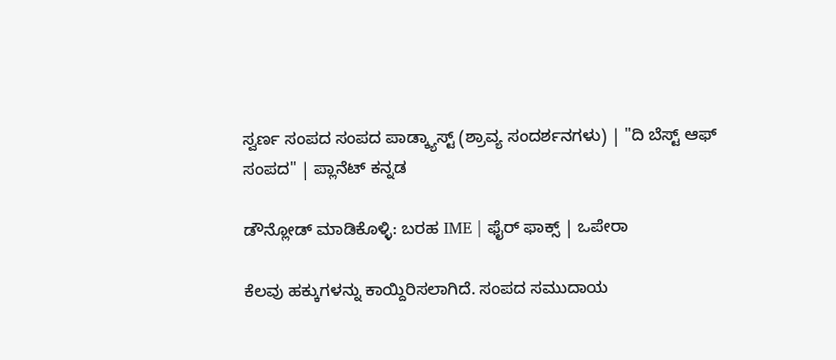ಸ್ವರ್ಣ ಸಂಪದ ಸಂಪದ ಪಾಡ್ಕ್ಯಾಸ್ಟ್ (ಶ್ರಾವ್ಯ ಸಂದರ್ಶನಗಳು) | "ದಿ ಬೆಸ್ಟ್ ಆಫ್ ಸಂಪದ" | ಪ್ಲಾನೆಟ್ ಕನ್ನಡ

ಡೌನ್ಲೋಡ್ ಮಾಡಿಕೊಳ್ಳಿ: ಬರಹ IME | ಫೈರ್ ಫಾಕ್ಸ್ | ಒಪೇರಾ

ಕೆಲವು ಹಕ್ಕುಗಳನ್ನು ಕಾಯ್ದಿರಿಸಲಾಗಿದೆ. ಸಂಪದ ಸಮುದಾಯ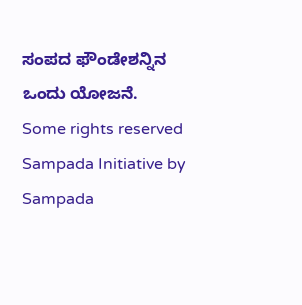ಸಂಪದ ಫೌಂಡೇಶನ್ನಿನ ಒಂದು ಯೋಜನೆ.
Some rights reserved Sampada Initiative by Sampada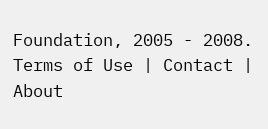Foundation, 2005 - 2008.
Terms of Use | Contact | About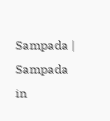Sampada | Sampada in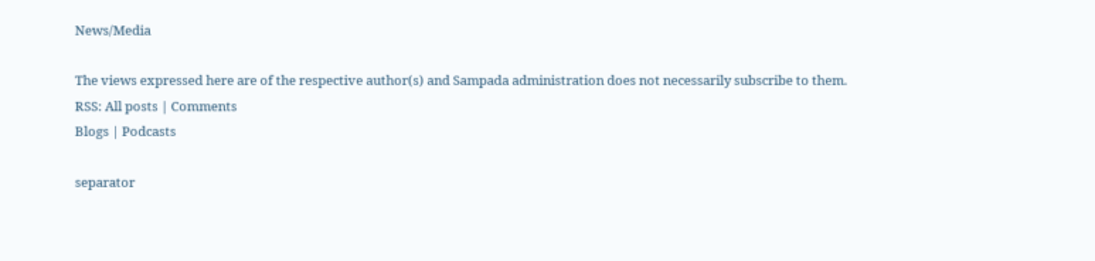News/Media

The views expressed here are of the respective author(s) and Sampada administration does not necessarily subscribe to them.
RSS: All posts | Comments
Blogs | Podcasts

separator